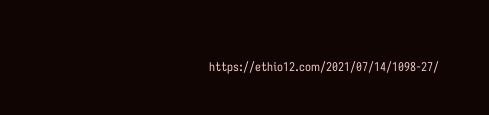https://ethio12.com/2021/07/14/1098-27/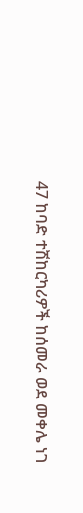47 ከባድ ተሽከርካሪዎች ከሰመራ ወደ መቀሌ ነገ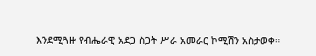እንደሚጓዙ የብሔራዊ አደጋ ስጋት ሥራ አመራር ኮሚሽን አስታወቀ።